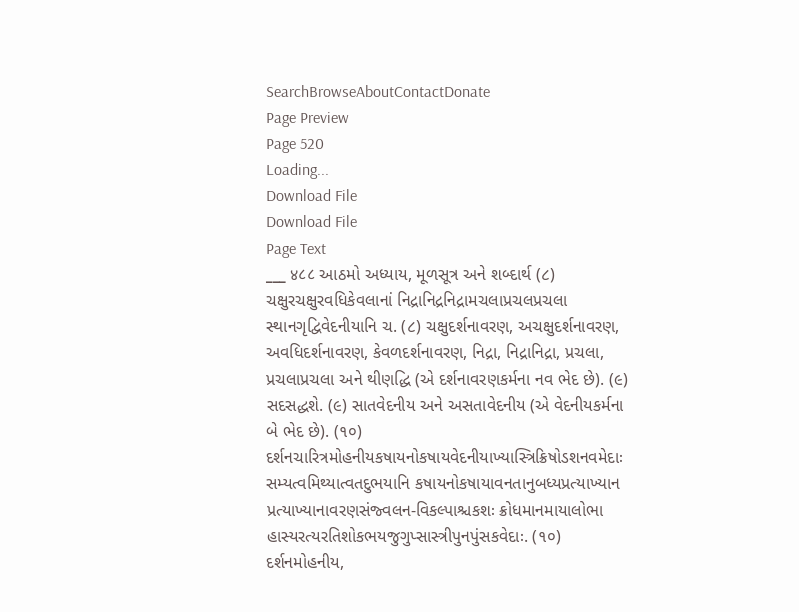SearchBrowseAboutContactDonate
Page Preview
Page 520
Loading...
Download File
Download File
Page Text
___ ४८८ આઠમો અધ્યાય, મૂળસૂત્ર અને શબ્દાર્થ (૮) ચક્ષુરચક્ષુરવધિકેવલાનાં નિદ્રાનિદ્રનિદ્રામચલાપ્રચલપ્રચલા સ્થાનગૃદ્વિવેદનીયાનિ ચ. (૮) ચક્ષુદર્શનાવરણ, અચક્ષુદર્શનાવરણ, અવધિદર્શનાવરણ, કેવળદર્શનાવરણ, નિદ્રા, નિદ્રાનિદ્રા, પ્રચલા, પ્રચલાપ્રચલા અને થીણદ્ધિ (એ દર્શનાવરણકર્મના નવ ભેદ છે). (૯) સદસદ્ધશે. (૯) સાતવેદનીય અને અસતાવેદનીય (એ વેદનીયકર્મના બે ભેદ છે). (૧૦) દર્શનચારિત્રમોહનીયકષાયનોકષાયવેદનીયાખ્યાસ્ત્રિક્રિષોડશનવમેદાઃ સમ્યત્વમિથ્યાત્વતદુભયાનિ કષાયનોકષાયાવનતાનુબધ્યપ્રત્યાખ્યાન પ્રત્યાખ્યાનાવરણસંજ્વલન-વિકલ્પાશ્ચકશઃ ક્રોધમાનમાયાલોભા હાસ્યરત્યરતિશોકભયજુગુપ્સાસ્ત્રીપુનપુંસકવેદાઃ. (૧૦) દર્શનમોહનીય,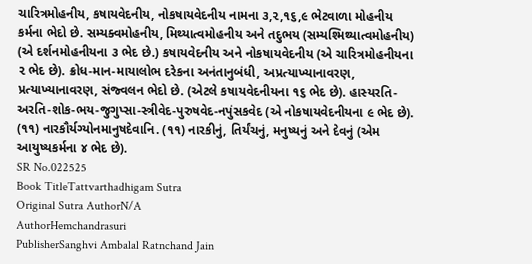ચારિત્રમોહનીય, કષાયવેદનીય, નોકષાયવેદનીય નામના ૩,૨,૧૬,૯ ભેટવાળા મોહનીય કર્મના ભેદો છે. સમ્યક્વમોહનીય, મિથ્યાત્વમોહનીય અને તદુભય (સમ્યશ્મિથ્યાત્વમોહનીય) (એ દર્શનમોહનીયના ૩ ભેદ છે.) કષાયવેદનીય અને નોકષાયવેદનીય (એ ચારિત્રમોહનીયના ૨ ભેદ છે). ક્રોધ-માન-માયાલોભ દરેકના અનંતાનુબંધી, અપ્રત્યાખ્યાનાવરણ, પ્રત્યાખ્યાનાવરણ, સંજ્વલન ભેદો છે. (એટલે કષાયવેદનીયના ૧૬ ભેદ છે). હાસ્યરતિ-અરતિ-શોક-ભય-જુગુપ્સા-સ્ત્રીવેદ-પુરુષવેદ-નપુંસકવેદ (એ નોકષાયવેદનીયના ૯ ભેદ છે). (૧૧) નારકૌર્યગ્યોનમાનુષદેવાનિ. (૧૧) નારકીનું, તિર્યંચનું, મનુષ્યનું અને દેવનું (એમ આયુષ્યકર્મના ૪ ભેદ છે).
SR No.022525
Book TitleTattvarthadhigam Sutra
Original Sutra AuthorN/A
AuthorHemchandrasuri
PublisherSanghvi Ambalal Ratnchand Jain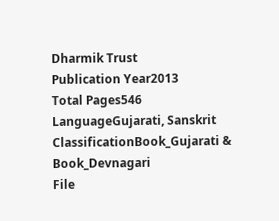Dharmik Trust
Publication Year2013
Total Pages546
LanguageGujarati, Sanskrit
ClassificationBook_Gujarati & Book_Devnagari
File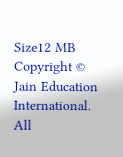Size12 MB
Copyright © Jain Education International. All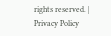rights reserved. | Privacy Policy